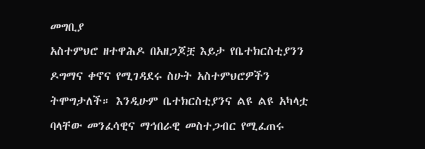መግቢያ
አስተምህሮ ዘተዋሕዶ በአዘጋጆቿ እይታ የቤተክርስቲያንን ዶግማና ቀኖና የሚገዳደሩ ስሁት አስተምህሮዎችን ትሞግታለች። እንዲሁም ቤተክርስቲያንና ልዩ ልዩ አካላቷ ባላቸው መንፈሳዊና ማኅበራዊ መስተጋብር የሚፈጠሩ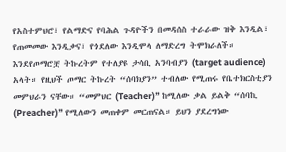የአስተምህሮ፣ የልማድና የባሕል ጉዳዮችን በመዳሰስ ተራራው ዝቅ እንዲል፣ የጠመመው እንዲቃና፣ የጎደለው እንዲሞላ ለማድረግ ትሞክራለች። እንደየጦማሮቿ ትኩረትም የተለያዩ ታሳቢ አንባብያን (target audience) አላት። የዚህች ጦማር ትኩረት “ሰባክያን” ተብለው የሚጠሩ የቤተክርስቲያን መምህራን ናቸው። “መምህር (Teacher)” ከሚለው ቃል ይልቅ “ሰባኪ (Preacher)” የሚለውን መጠቀም መርጠናል። ይህን ያደረግነው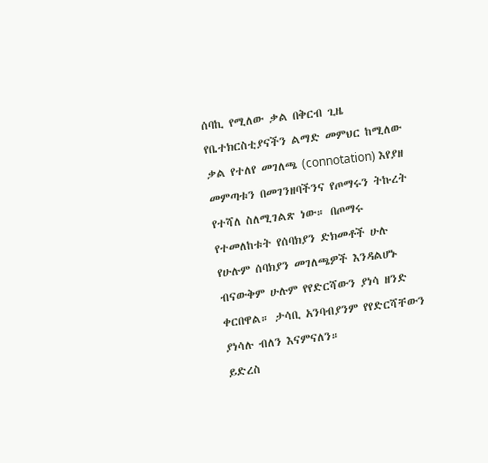ሰባኪ የሚለው ቃል በቅርብ ጊዜ የቤተክርስቲያናችን ልማድ መምህር ከሚለው ቃል የተለየ መገለጫ (connotation) እየያዘ መምጣቱን በመገንዘባችንና የጦማሩን ትኩረት የተሻለ ስለሚገልጽ ነው። በጦማሩ የተመለከቱት የሰባክያን ድክመቶች ሁሉ የሁሉም ሰባክያን መገለጫዎች እንዳልሆኑ ብናውቅም ሁሉም የየድርሻውን ያነሳ ዘንድ ቀርበዋል። ታሳቢ አንባብያንም የየድርሻቸውን ያነሳሉ ብለን እናምናለን።
ይድረስ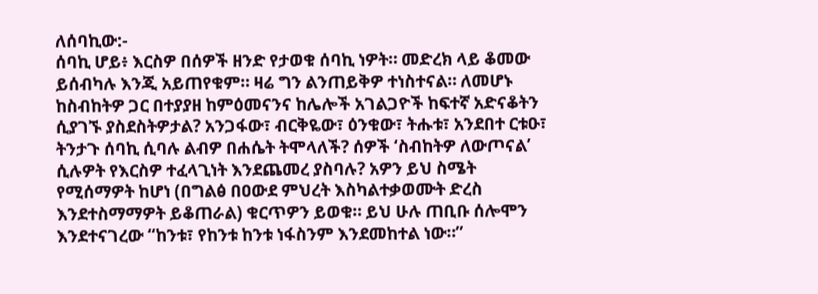ለሰባኪው:-
ሰባኪ ሆይ፥ እርስዎ በሰዎች ዘንድ የታወቁ ሰባኪ ነዎት። መድረክ ላይ ቆመው ይሰብካሉ እንጂ አይጠየቁም። ዛሬ ግን ልንጠይቅዎ ተነስተናል። ለመሆኑ ከስብከትዎ ጋር በተያያዘ ከምዕመናንና ከሌሎች አገልጋዮች ከፍተኛ አድናቆትን ሲያገኙ ያስደስትዎታል? አንጋፋው፣ ብርቅዬው፣ ዕንቁው፣ ትሑቱ፣ አንደበተ ርቱዑ፣ ትንታጉ ሰባኪ ሲባሉ ልብዎ በሐሴት ትሞላለች? ሰዎች ‘ስብከትዎ ለውጦናል’ ሲሉዎት የእርስዎ ተፈላጊነት እንደጨመረ ያስባሉ? አዎን ይህ ስሜት የሚሰማዎት ከሆነ (በግልፅ በዐውደ ምህረት እስካልተቃወሙት ድረስ እንደተስማማዎት ይቆጠራል) ቁርጥዎን ይወቁ። ይህ ሁሉ ጠቢቡ ሰሎሞን እንደተናገረው “ከንቱ፣ የከንቱ ከንቱ ነፋስንም እንደመከተል ነው።”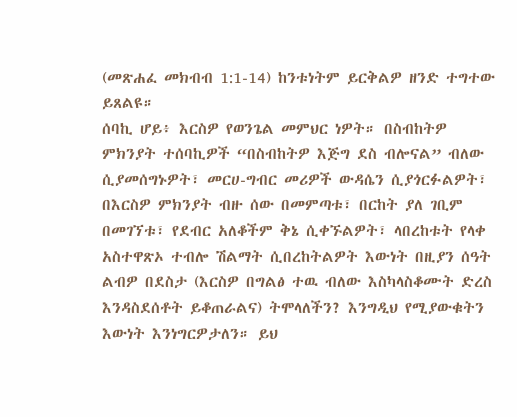(መጽሐፈ መክብብ 1:1-14) ከንቱነትም ይርቅልዎ ዘንድ ተግተው ይጸልዩ።
ሰባኪ ሆይ፥ እርስዎ የወንጌል መምህር ነዎት። በስብከትዎ ምክንያት ተሰባኪዎች “በስብከትዎ እጅግ ደስ ብሎናል” ብለው ሲያመሰግኑዎት፣ መርሀ-ግብር መሪዎች ውዳሴን ሲያጎርፉልዎት፣ በእርስዎ ምክንያት ብዙ ሰው በመምጣቱ፣ በርከት ያለ ገቢም በመገኘቱ፣ የደብር አለቆችም ቅኔ ሲቀኙልዎት፣ ላበረከቱት የላቀ አስተዋጽኦ ተብሎ ሽልማት ሲበረከትልዎት እውነት በዚያን ሰዓት ልብዎ በደስታ (እርስዎ በግልፅ ተዉ ብለው እስካላስቆሙት ድረስ እንዳስደሰቶት ይቆጠራልና) ትሞላለችን? እንግዲህ የሚያውቁትን እውነት እንነግርዎታለን። ይህ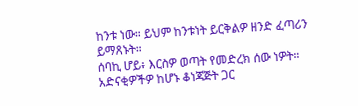ከንቱ ነው። ይህም ከንቱነት ይርቅልዎ ዘንድ ፈጣሪን ይማጸኑት።
ሰባኪ ሆይ፥ እርስዎ ወጣት የመድረክ ሰው ነዎት። አድናቂዎችዎ ከሆኑ ቆነጃጅት ጋር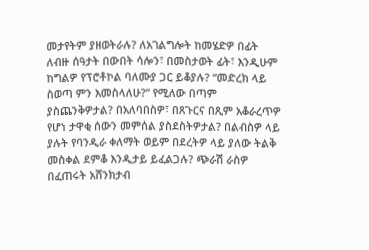መታየትም ያዘወትራሉ? ለአገልግሎት ከመሄድዎ በፊት ለብዙ ሰዓታት በውበት ሳሎን፣ በመስታወት ፊት፣ እንዲሁም ከግልዎ የፕሮቶኮል ባለሙያ ጋር ይቆያሉ? “መድረክ ላይ ስወጣ ምን እመስላለሁ?” የሚለው በጣም ያስጨንቅዎታል? በአለባበስዎ፣ በጸጉርና በጺም አቆራረጥዎ የሆነ ታዋቂ ሰውን መምሰል ያስደስትዎታል? በልብስዎ ላይ ያሉት የባንዲራ ቀለማት ወይም በደረትዎ ላይ ያለው ትልቅ መስቀል ደምቆ እንዲታይ ይፈልጋሉ? ጭራሽ ራስዎ በፈጠሩት አሸንክታብ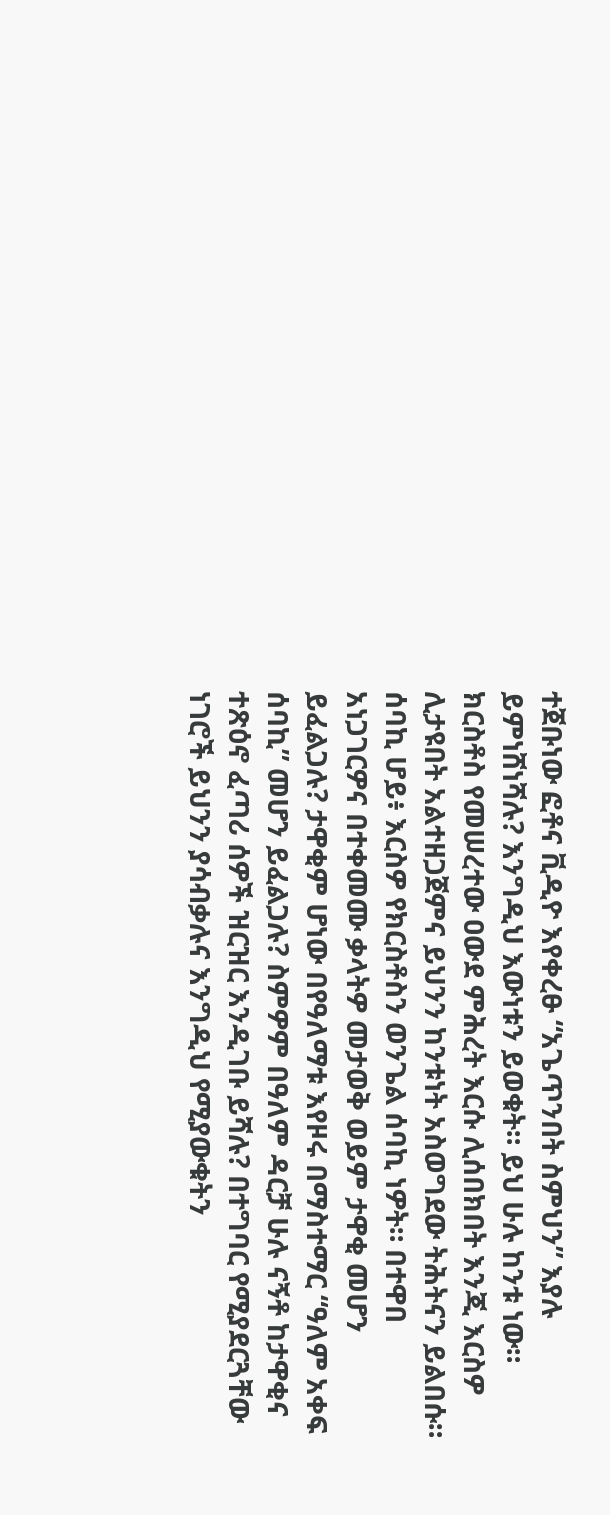ተጀቡነው ፎቶና ቪዲዮ እየቀረፁ “አጌጥንበት ስምህን” እያሉ ይምነሸነሻሉ? እንግዲህ እውነቱን ይወቁት። ይህ ሁሉ ከንቱ ነው። ክርስቶስ የመሠረተው ዐውደ ምሕረት እርሱ ሊሰበክበት እንጂ እርስዎ ሊታዩበት አልተዘጋጀምና ይህንን ከንቱነት አስወግደው ትሕትናን ይልበሱ።
ሰባኪ ሆይ፥ እርስዎ የክርስቶስን ወንጌል ሰባኪ ነዎት። በተዋበ አነጋገርዎና በተቀመሙ ቃላትዎ መታወቅ ወይም ታዋቂ መሆን ይፈልጋሉ? ታዋቂም ሆነው በየዓለማቱ እየዞሩ በማስተማር “ዓለም አቀፍ ሰባኪ” መሆን ይፈልጋሉ? ስምዎም በዓለም ዳርቻ ሁሉ ናኝቶ ከታዋቂና ተጽዕኖ ፈጣሪ ሰዎች ዝርዝር እንዲገቡ ይሻሉ? በተግባር የሚያደርጓቸው ነገሮች ይህንን ያሳብቃሉና እንግዲህ የሚያውቁትን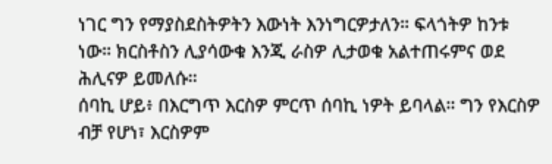ነገር ግን የማያስደስትዎትን እውነት እንነግርዎታለን። ፍላጎትዎ ከንቱ ነው። ክርስቶስን ሊያሳውቁ እንጂ ራስዎ ሊታወቁ አልተጠሩምና ወደ ሕሊናዎ ይመለሱ።
ሰባኪ ሆይ፥ በእርግጥ እርስዎ ምርጥ ሰባኪ ነዎት ይባላል። ግን የእርስዎ ብቻ የሆነ፣ እርስዎም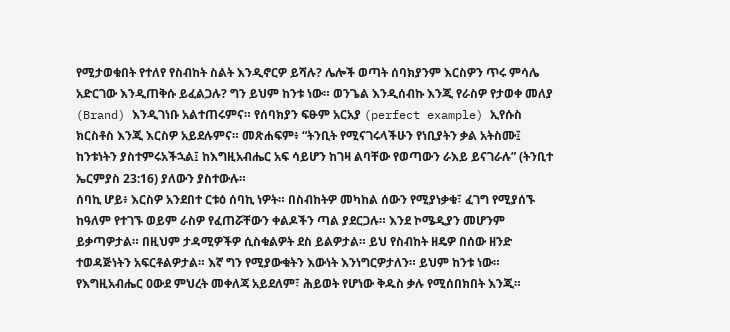የሚታወቁበት የተለየ የስብከት ስልት እንዲኖርዎ ይሻሉ? ሌሎች ወጣት ሰባክያንም እርስዎን ጥሩ ምሳሌ አድርገው እንዲጠቅሱ ይፈልጋሉ? ግን ይህም ከንቱ ነው። ወንጌል እንዲሰብኩ እንጂ የራስዎ የታወቀ መለያ (Brand) እንዲገነቡ አልተጠሩምና። የሰባክያን ፍፁም አርአያ (perfect example) ኢየሱስ ክርስቶስ እንጂ እርስዎ አይደሉምና። መጽሐፍም፥ “ትንቢት የሚናገሩላችሁን የነቢያትን ቃል አትስሙ፤ ከንቱነትን ያስተምሩአችኋል፤ ከእግዚአብሔር አፍ ሳይሆን ከገዛ ልባቸው የወጣውን ራእይ ይናገራሉ” (ትንቢተ ኤርምያስ 23:16) ያለውን ያስተውሉ።
ሰባኪ ሆይ፥ እርስዎ አንደበተ ርቱዕ ሰባኪ ነዎት። በስብከትዎ መካከል ሰውን የሚያነቃቁ፣ ፈገግ የሚያሰኙ ከዓለም የተገኙ ወይም ራስዎ የፈጠሯቸውን ቀልዶችን ጣል ያደርጋሉ። እንደ ኮሜዲያን መሆንም ይቃጣዎታል። በዚህም ታዳሚዎችዎ ሲስቁልዎት ደስ ይልዎታል። ይህ የስብከት ዘዴዎ በሰው ዘንድ ተወዳጅነትን አፍርቶልዎታል። እኛ ግን የሚያውቁትን እውነት እንነግርዎታለን። ይህም ከንቱ ነው። የእግዚአብሔር ዐውደ ምህረት መቀለጃ አይደለም፣ ሕይወት የሆነው ቅዱስ ቃሉ የሚሰበክበት እንጂ።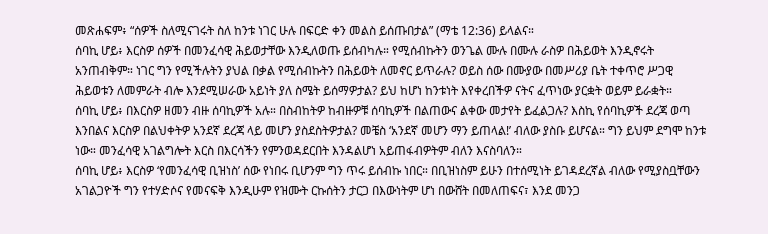መጽሐፍም፥ “ሰዎች ስለሚናገሩት ስለ ከንቱ ነገር ሁሉ በፍርድ ቀን መልስ ይሰጡበታል” (ማቴ 12:36) ይላልና።
ሰባኪ ሆይ፥ እርስዎ ሰዎች በመንፈሳዊ ሕይወታቸው እንዲለወጡ ይሰብካሉ። የሚሰብኩትን ወንጌል ሙሉ በሙሉ ራስዎ በሕይወት እንዲኖሩት አንጠብቅም። ነገር ግን የሚችሉትን ያህል በቃል የሚሰብኩትን በሕይወት ለመኖር ይጥራሉ? ወይስ ሰው በሙያው በመሥሪያ ቤት ተቀጥሮ ሥጋዊ ሕይወቱን ለመምራት ብሎ እንደሚሠራው አይነት ያለ ስሜት ይሰማዎታል? ይህ ከሆነ ከንቱነት እየቀረበችዎ ናትና ፈጥነው ያርቋት ወይም ይራቋት።
ሰባኪ ሆይ፥ በእርስዎ ዘመን ብዙ ሰባኪዎች አሉ። በስብከትዎ ከብዙዎቹ ሰባኪዎች በልጠውና ልቀው መታየት ይፈልጋሉ? እስኪ የሰባኪዎች ደረጃ ወጣ እንበልና እርስዎ በልህቀትዎ አንደኛ ደረጃ ላይ መሆን ያስደስትዎታል? መቼስ ‘አንደኛ መሆን ማን ይጠላል!’ ብለው ያስቡ ይሆናል። ግን ይህም ደግሞ ከንቱ ነው። መንፈሳዊ አገልግሎት እርስ በእርሳችን የምንወዳደርበት እንዳልሆነ አይጠፋብዎትም ብለን እናስባለን።
ሰባኪ ሆይ፥ እርስዎ ‘የመንፈሳዊ ቢዝነስ’ ሰው የነበሩ ቢሆንም ግን ጥሩ ይሰብኩ ነበር። በቢዝነስም ይሁን በተሰሚነት ይገዳደረኛል ብለው የሚያስቧቸውን አገልጋዮች ግን የተሃድሶና የመናፍቅ እንዲሁም የዝሙት ርኩሰትን ታርጋ በእውነትም ሆነ በውሸት በመለጠፍና፣ እንደ መንጋ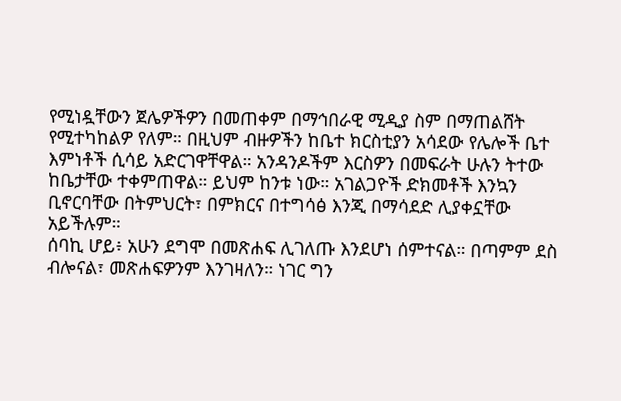የሚነዷቸውን ጀሌዎችዎን በመጠቀም በማኅበራዊ ሚዲያ ስም በማጠልሸት የሚተካከልዎ የለም። በዚህም ብዙዎችን ከቤተ ክርስቲያን አሳደው የሌሎች ቤተ እምነቶች ሲሳይ አድርገዋቸዋል። አንዳንዶችም እርስዎን በመፍራት ሁሉን ትተው ከቤታቸው ተቀምጠዋል። ይህም ከንቱ ነው። አገልጋዮች ድክመቶች እንኳን ቢኖርባቸው በትምህርት፣ በምክርና በተግሳፅ እንጂ በማሳደድ ሊያቀኗቸው አይችሉም።
ሰባኪ ሆይ፥ አሁን ደግሞ በመጽሐፍ ሊገለጡ እንደሆነ ሰምተናል። በጣምም ደስ ብሎናል፣ መጽሐፍዎንም እንገዛለን። ነገር ግን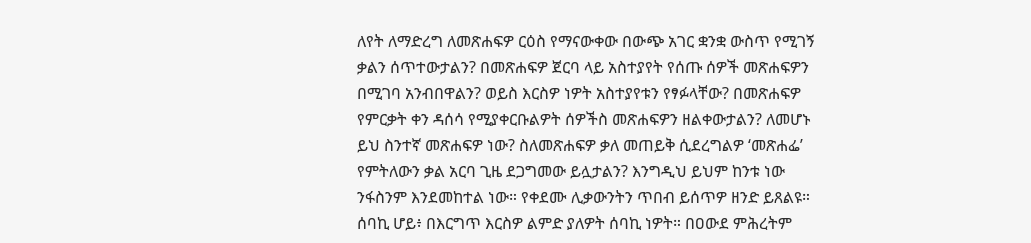ለየት ለማድረግ ለመጽሐፍዎ ርዕስ የማናውቀው በውጭ አገር ቋንቋ ውስጥ የሚገኝ ቃልን ሰጥተውታልን? በመጽሐፍዎ ጀርባ ላይ አስተያየት የሰጡ ሰዎች መጽሐፍዎን በሚገባ አንብበዋልን? ወይስ እርስዎ ነዎት አስተያየቱን የፃፉላቸው? በመጽሐፍዎ የምርቃት ቀን ዳሰሳ የሚያቀርቡልዎት ሰዎችስ መጽሐፍዎን ዘልቀውታልን? ለመሆኑ ይህ ስንተኛ መጽሐፍዎ ነው? ስለመጽሐፍዎ ቃለ መጠይቅ ሲደረግልዎ ‘መጽሐፌ’ የምትለውን ቃል አርባ ጊዜ ደጋግመው ይሏታልን? እንግዲህ ይህም ከንቱ ነው ንፋስንም እንደመከተል ነው። የቀደሙ ሊቃውንትን ጥበብ ይሰጥዎ ዘንድ ይጸልዩ።
ሰባኪ ሆይ፥ በእርግጥ እርስዎ ልምድ ያለዎት ሰባኪ ነዎት። በዐውደ ምሕረትም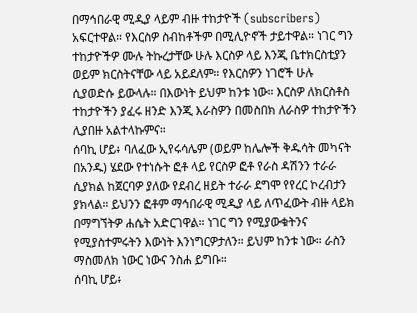በማኅበራዊ ሚዲያ ላይም ብዙ ተከታዮች (subscribers) አፍርተዋል። የእርስዎ ስብከቶችም በሚሊዮኖች ታይተዋል። ነገር ግን ተከታዮችዎ ሙሉ ትኩረታቸው ሁሉ እርስዎ ላይ እንጂ ቤተክርስቲያን ወይም ክርስትናቸው ላይ አይደለም። የእርስዎን ነገሮች ሁሉ ሲያወድሱ ይውላሉ። በእውነት ይህም ከንቱ ነው። እርስዎ ለክርስቶስ ተከታዮችን ያፈሩ ዘንድ እንጂ እራስዎን በመስበክ ለራስዎ ተከታዮችን ሊያበዙ አልተላኩምና።
ሰባኪ ሆይ፥ ባለፈው ኢየሩሳሌም (ወይም ከሌሎች ቅዱሳት መካናት በአንዱ) ሄደው የተነሱት ፎቶ ላይ የርስዎ ፎቶ የራስ ዳሽንን ተራራ ሲያክል ከጀርባዎ ያለው የደብረ ዘይት ተራራ ደግሞ የየረር ኮረብታን ያክላል። ይህንን ፎቶም ማኅበራዊ ሚዲያ ላይ ለጥፈውት ብዙ ላይክ በማግኘትዎ ሐሴት አድርገዋል። ነገር ግን የሚያውቁትንና የሚያስተምሩትን እውነት እንነግርዎታለን። ይህም ከንቱ ነው። ራስን ማስመለክ ነውር ነውና ንስሐ ይግቡ።
ሰባኪ ሆይ፥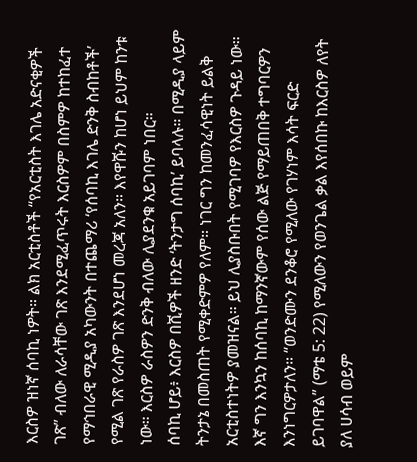እርስዎ ዝነኛ ሰባኪ ነዎት። ልክ አርቲስቶች “የአርቲስት እገሌ አድናቂዎች ገጽ” ብለው ለራሳቸው ገጽ እንደሚፈጥሩት እርስዎም በስምዎ ከተከፈተ የማኅበራዊ ሚዲያ አካውንት በተጨማሪ ‘የሰባኪ እገሌ ድንቅ ስብከቶች’ የሚል ገጽ የራስዎ ገጽ እንደሆነ መረጃ አለን። እየዋሹን ከሆነ ይህም ከንቱ ነው። እርስዎ ራስዎን ድንቅ ብለው ሊያደንቁ አይገባም ነበር።
ሰባኪ ሆይ፥ እርስዎ በሺዎች ዘንድ ‘ትንታግ ሰባኪ’ ይባላሉ። በሚዲያ ላይም ትንታኔ በመስጠት የሚቀድምዎ የለም። ነገር ግን ከመንፈሳዊነት ይልቅ አርቲስተነትዎ ያመዝናል። ይህ ሊያስቡበት የሚገባዎ የእርስዎ ጉዳይ ነው። እኛ ግን እንኳን ከሰባኪ ከማንኛውም የሰው ልጅ የማይጠበቅ ተግባርዎን እንነግርዎታለን። “ወንድሙን ደንቆሮ የሚለው የገሃነም እሳት ፍርድ ይገባዋል” (ማቴ 5: 22) የሚለውን የወንጌል ቃል እየሰበኩ ከእርስዎ ለየት ያለ ሀሳብ ወይም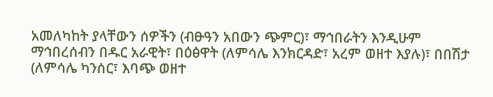አመለካከት ያላቸውን ሰዎችን (ብፁዓን አበውን ጭምር)፣ ማኅበራትን እንዲሁም ማኅበረሰብን በዱር አራዊት፣ በዕፅዋት (ለምሳሌ እንክርዳድ፣ አረም ወዘተ እያሉ)፣ በበሽታ (ለምሳሌ ካንሰር፣ እባጭ ወዘተ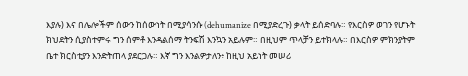እያሉ) እና በሌሎችም ሰውን ከሰውነት በሚያሳንሱ (dehumanize በሚያድረጉ) ቃላት ይሰድባሉ። የእርስዎ ወገን የሆኑት ክህደትን ሲያስተምሩ ግን ሰምቶ እንዳልሰማ ትንፍሽ እንኳን አይሉም። በዚህም ጥላቻን ይተክላሉ። በእርስዎ ምክንያትም ቤተ ክርስቲያን እንድትጠላ ያደርጋሉ። እኛ ግን እንልዎታለን፥ ከዚህ አይነት መሠሪ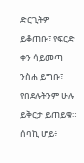ድርጊትዎ ይቆጠቡ፣ የፍርድ ቀን ሳይመጣ ንስሐ ይግቡ፣ የበደሉትንም ሁሉ ይቅርታ ይጠይቁ።
ሰባኪ ሆይ፥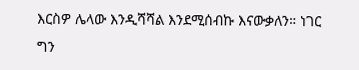እርስዎ ሌላው እንዲሻሻል እንደሚሰብኩ እናውቃለን። ነገር ግን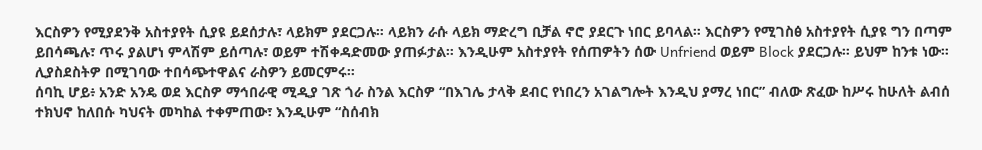እርስዎን የሚያደንቅ አስተያየት ሲያዩ ይደሰታሉ፣ ላይክም ያደርጋሉ። ላይክን ራሱ ላይክ ማድረግ ቢቻል ኖሮ ያደርጉ ነበር ይባላል። እርስዎን የሚገስፅ አስተያየት ሲያዩ ግን በጣም ይበሳጫሉ፣ ጥሩ ያልሆነ ምላሽም ይሰጣሉ፣ ወይም ተሽቀዳድመው ያጠፉታል። እንዲሁም አስተያየት የሰጠዎትን ሰው Unfriend ወይም Block ያደርጋሉ። ይህም ከንቱ ነው። ሊያስደስትዎ በሚገባው ተበሳጭተዋልና ራስዎን ይመርምሩ።
ሰባኪ ሆይ፥ አንድ አንዴ ወደ እርስዎ ማኅበራዊ ሚዲያ ገጽ ጎራ ስንል እርስዎ “በእገሌ ታላቅ ደብር የነበረን አገልግሎት እንዲህ ያማረ ነበር” ብለው ጽፈው ከሥሩ ከሁለት ልብሰ ተክህኖ ከለበሱ ካህናት መካከል ተቀምጠው፣ እንዲሁም “ስሰብክ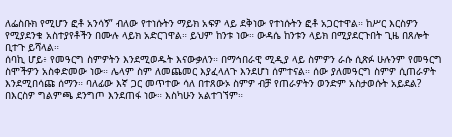ለፌስቡክ የሚሆን ፎቶ አንሳኝ” ብለው የተነሱትን ማይክ አፍዎ ላይ ደቅነው የተነሱትን ፎቶ አጋርተዋል። ከሥር እርስዎን የሚያደንቁ አስተያየቶችን በሙሉ ላይክ አድርገዋል። ይህም ከንቱ ነው። ውዳሴ ከንቱን ላይክ በሚያደርጉበት ጊዜ በጸሎት ቢተጉ ይሻላል።
ሰባኪ ሆይ፥ የመዓርግ ስምዎትን እንደሚወዱት እናውቃለን። በማኅበራዊ ሚዲያ ላይ ስምዎን ራሱ ሲጽፉ ሁሉንም የመዓርግ ስሞችዎን አስቀድመው ነው። ሌላም ስም ለመጨመር እያፈላለጉ እንደሆነ ሰምተናል። ሰው ያለመዓርግ ስምዎ ሲጠራዎት እንደሚበሳጩ ሰማን። ባለፊው እኛ ጋር መጥተው ሳለ በተጸውኦ ስምዎ ብቻ የጠራዎትን ወንድም አስታወሱት አይደል? በእርስዎ ግልምጫ ደንግጦ እንደጠፋ ነው። እስካሁን አልተገኘም።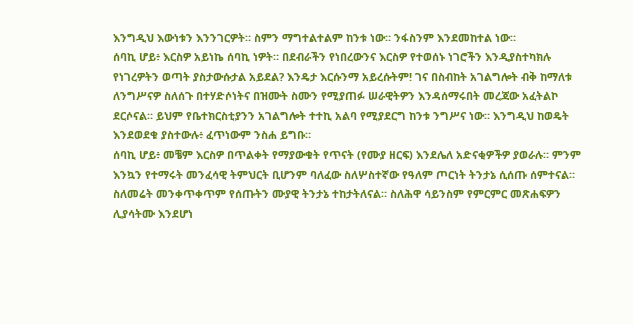እንግዲህ እውነቱን እንንገርዎት። ስምን ማግተልተልም ከንቱ ነው። ንፋስንም እንደመከተል ነው።
ሰባኪ ሆይ፥ እርስዎ አይነኬ ሰባኪ ነዎት። በደብራችን የነበረውንና እርስዎ የተወሰኑ ነገሮችን እንዲያስተካክሉ የነገረዎትን ወጣት ያስታውሱታል አይደል? እንዴታ እርሱንማ አይረሱትም! ገና በስብከት አገልግሎት ብቅ ከማለቱ ለንግሥናዎ ስለሰጉ በተሃድሶነትና በዝሙት ስሙን የሚያጠፉ ሠራዊትዎን እንዳሰማሩበት መረጃው አፈትልኮ ደርሶናል። ይህም የቤተክርስቲያንን አገልግሎት ተተኪ አልባ የሚያደርግ ከንቱ ንግሥና ነው። እንግዲህ ከወዴት እንደወደቁ ያስተውሉ፥ ፈጥነውም ንስሐ ይግቡ።
ሰባኪ ሆይ፥ መቼም እርስዎ በጥልቀት የማያውቁት የጥናት (የሙያ ዘርፍ) እንደሌለ አድናቂዎችዎ ያወራሉ። ምንም እንኳን የተማሩት መንፈሳዊ ትምህርት ቢሆንም ባለፈው ስለሦስተኛው የዓለም ጦርነት ትንታኔ ሲሰጡ ሰምተናል። ስለመሬት መንቀጥቀጥም የሰጡትን ሙያዊ ትንታኔ ተከታትለናል። ስለሕዋ ሳይንስም የምርምር መጽሐፍዎን ሊያሳትሙ እንደሆነ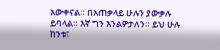አውቀናል። በአጠቃላይ ሁሉን ያውቃሉ ይባላል። እኛ ግን እንልዎታለን። ይህ ሁሉ ከንቱ፣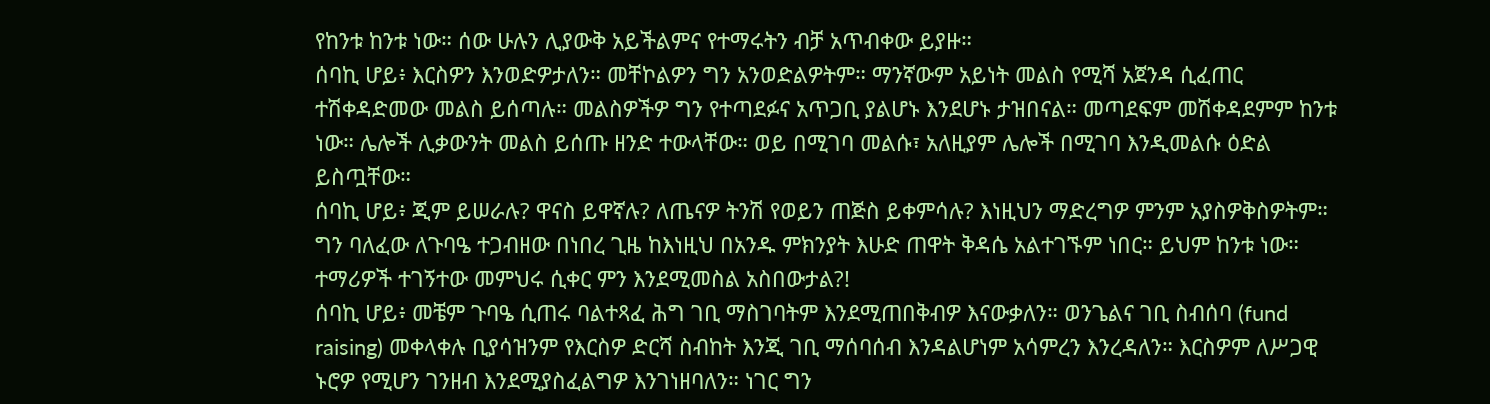የከንቱ ከንቱ ነው። ሰው ሁሉን ሊያውቅ አይችልምና የተማሩትን ብቻ አጥብቀው ይያዙ።
ሰባኪ ሆይ፥ እርስዎን እንወድዎታለን። መቸኮልዎን ግን አንወድልዎትም። ማንኛውም አይነት መልስ የሚሻ አጀንዳ ሲፈጠር ተሽቀዳድመው መልስ ይሰጣሉ። መልስዎችዎ ግን የተጣደፉና አጥጋቢ ያልሆኑ እንደሆኑ ታዝበናል። መጣደፍም መሽቀዳደምም ከንቱ ነው። ሌሎች ሊቃውንት መልስ ይሰጡ ዘንድ ተውላቸው። ወይ በሚገባ መልሱ፣ አለዚያም ሌሎች በሚገባ እንዲመልሱ ዕድል ይስጧቸው።
ሰባኪ ሆይ፥ ጂም ይሠራሉ? ዋናስ ይዋኛሉ? ለጤናዎ ትንሽ የወይን ጠጅስ ይቀምሳሉ? እነዚህን ማድረግዎ ምንም አያስዎቅስዎትም። ግን ባለፈው ለጉባዔ ተጋብዘው በነበረ ጊዜ ከእነዚህ በአንዱ ምክንያት እሁድ ጠዋት ቅዳሴ አልተገኙም ነበር። ይህም ከንቱ ነው። ተማሪዎች ተገኝተው መምህሩ ሲቀር ምን እንደሚመስል አስበውታል?!
ሰባኪ ሆይ፥ መቼም ጉባዔ ሲጠሩ ባልተጻፈ ሕግ ገቢ ማስገባትም እንደሚጠበቅብዎ እናውቃለን። ወንጌልና ገቢ ስብሰባ (fund raising) መቀላቀሉ ቢያሳዝንም የእርስዎ ድርሻ ስብከት እንጂ ገቢ ማሰባሰብ እንዳልሆነም አሳምረን እንረዳለን። እርስዎም ለሥጋዊ ኑሮዎ የሚሆን ገንዘብ እንደሚያስፈልግዎ እንገነዘባለን። ነገር ግን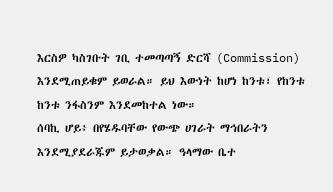እርስዎ ካስገቡት ገቢ ተመጣጣኝ ድርሻ (Commission) እንደሚጠይቁም ይወራል። ይህ እውነት ከሆነ ከንቱ፣ የከንቱ ከንቱ ንፋስንም እንደመከተል ነው።
ሰባኪ ሆይ፥ በየሄዱባቸው የውጭ ሀገራት ማኅበራትን እንደሚያደራጁም ይታወቃል። ዓላማው ቤተ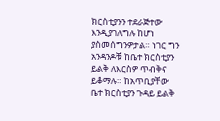ክርስቲያንን ተደራጅተው እንዲያገለግሉ ከሆነ ያስመሰግንዎታል። ነገር ግን አንዳንዶቹ ከቤተ ክርስቲያን ይልቅ ለእርስዎ ጥብቅና ይቆማሉ። ከአጥቢያቸው ቤተ ክርስቲያን ጉዳይ ይልቅ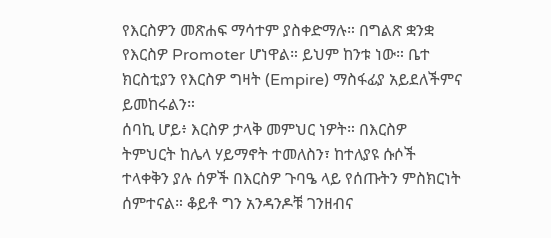የእርስዎን መጽሐፍ ማሳተም ያስቀድማሉ። በግልጽ ቋንቋ የእርስዎ Promoter ሆነዋል። ይህም ከንቱ ነው። ቤተ ክርስቲያን የእርስዎ ግዛት (Empire) ማስፋፊያ አይደለችምና ይመከሩልን።
ሰባኪ ሆይ፥ እርስዎ ታላቅ መምህር ነዎት። በእርስዎ ትምህርት ከሌላ ሃይማኖት ተመለስን፣ ከተለያዩ ሱሶች ተላቀቅን ያሉ ሰዎች በእርስዎ ጉባዔ ላይ የሰጡትን ምስክርነት ሰምተናል። ቆይቶ ግን አንዳንዶቹ ገንዘብና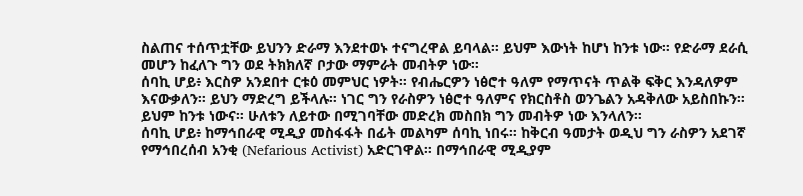ስልጠና ተሰጥቷቸው ይህንን ድራማ እንደተወኑ ተናግረዋል ይባላል። ይህም እውነት ከሆነ ከንቱ ነው። የድራማ ደራሲ መሆን ከፈለጉ ግን ወደ ትክክለኛ ቦታው ማምራት መብትዎ ነው።
ሰባኪ ሆይ፥ እርስዎ አንደበተ ርቱዕ መምህር ነዎት። የብሔርዎን ነፅሮተ ዓለም የማጥናት ጥልቅ ፍቅር እንዳለዎም እናውቃለን። ይህን ማድረግ ይችላሉ። ነገር ግን የራስዎን ነፅሮተ ዓለምና የክርስቶስ ወንጌልን አዳቅለው አይስበኩን። ይህም ከንቱ ነውና። ሁለቱን ለይተው በሚገባቸው መድረክ መስበክ ግን መብትዎ ነው እንላለን።
ሰባኪ ሆይ፥ ከማኅበራዊ ሚዲያ መስፋፋት በፊት መልካም ሰባኪ ነበሩ። ከቅርብ ዓመታት ወዲህ ግን ራስዎን አደገኛ የማኅበረሰብ አንቂ (Nefarious Activist) አድርገዋል። በማኅበራዊ ሚዲያም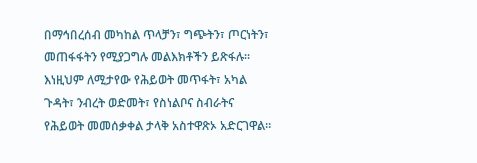በማኅበረሰብ መካከል ጥላቻን፣ ግጭትን፣ ጦርነትን፣ መጠፋፋትን የሚያጋግሉ መልእክቶችን ይጽፋሉ። እነዚህም ለሚታየው የሕይወት መጥፋት፣ አካል ጉዳት፣ ንብረት ወድመት፣ የስነልቦና ስብራትና የሕይወት መመሰቃቀል ታላቅ አስተዋጽኦ አድርገዋል።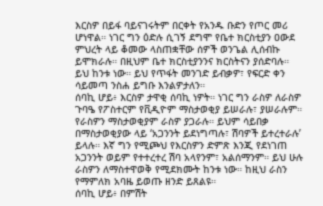እርስዎ በይፋ ባይናገሩትም በርቀት የአንዱ ቡድን የጦር መሪ ሆነዋል። ነገር ግን ዕድሉ ሲገኝ ደግሞ የቤተ ክርስቲያን ዐውደ ምህረት ላይ ቆመው ላስጠቋቸው ሰዎች ወንጌል ሊሰብኩ ይሞክራሉ። በዚህም ቤተ ክርስቲያንንና ክርስትናን ያሰድባሉ። ይህ ከንቱ ነው። ይህ የጥፋት መንገድ ይብቃዎ፣ የፍርድ ቀን ሳይመጣ ንስሐ ይግቡ እንልዎታለን።
ሰባኪ ሆይ፥ እርስዎ ታዋቂ ሰባኪ ነዎት። ነገር ግን ራስዎ ለራስዎ ጉባዔ የፖስተርም የቪዲዮም ማስታወቂያ ይሠራሉ፣ ያሠራሉም። የራስዎን ማስታወቂያም ራስዎ ያጋራሉ። ይህም ሳይበቃ በማስታወቂያው ላይ ‘አጋንንት ይደነግጣሉ፣ ሽባዎች ይተረተራሉ’ ይላሉ። እኛ ግን የሚጮህ የእርስዎን ድምጽ እንጂ የደነገጠ አጋንንት ወይም የተተረተረ ሽባ አላየንም፣ አልሰማንም። ይህ ሁሉ ራስዎን ለማስተዋወቅ የሚደክሙት ከንቱ ነው። ከዚህ ራስን የማምለክ አባዜ ይወጡ ዘንድ ይጸልዩ።
ሰባኪ ሆይ፥ በምሽት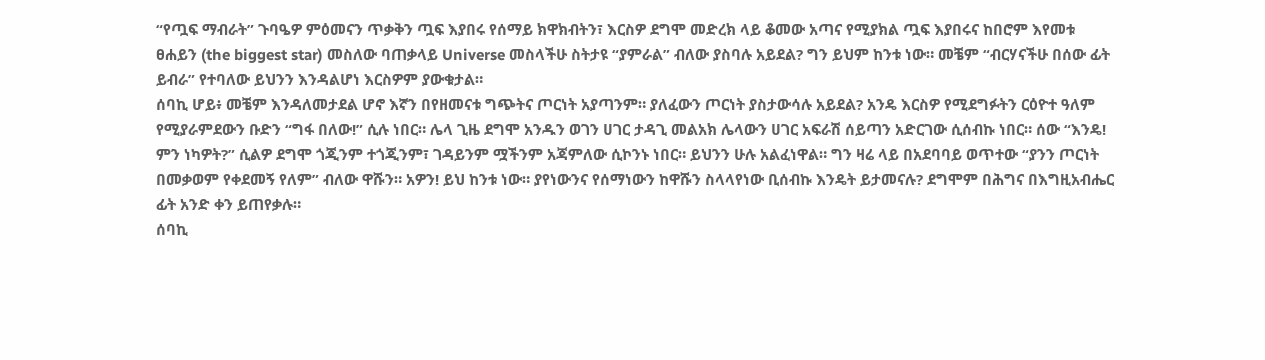“የጧፍ ማብራት” ጉባዔዎ ምዕመናን ጥቃቅን ጧፍ እያበሩ የሰማይ ክዋክብትን፣ እርስዎ ደግሞ መድረክ ላይ ቆመው አጣና የሚያክል ጧፍ እያበሩና ከበሮም እየመቱ ፀሐይን (the biggest star) መስለው ባጠቃላይ Universe መስላችሁ ስትታዩ “ያምራል” ብለው ያስባሉ አይደል? ግን ይህም ከንቱ ነው። መቼም “ብርሃናችሁ በሰው ፊት ይብራ” የተባለው ይህንን እንዳልሆነ እርስዎም ያውቁታል።
ሰባኪ ሆይ፥ መቼም እንዳለመታደል ሆኖ እኛን በየዘመናቱ ግጭትና ጦርነት አያጣንም። ያለፈውን ጦርነት ያስታውሳሉ አይደል? አንዴ እርስዎ የሚደግፉትን ርዕዮተ ዓለም የሚያራምደውን ቡድን “ግፋ በለው!” ሲሉ ነበር። ሌላ ጊዜ ደግሞ አንዱን ወገን ሀገር ታዳጊ መልአክ ሌላውን ሀገር አፍራሽ ሰይጣን አድርገው ሲሰብኩ ነበር። ሰው “እንዴ! ምን ነካዎት?” ሲልዎ ደግሞ ጎጂንም ተጎጂንም፣ ገዳይንም ሟችንም አጃምለው ሲኮንኑ ነበር። ይህንን ሁሉ አልፈነዋል። ግን ዛሬ ላይ በአደባባይ ወጥተው “ያንን ጦርነት በመቃወም የቀደመኝ የለም” ብለው ዋሹን። አዎን! ይህ ከንቱ ነው። ያየነውንና የሰማነውን ከዋሹን ስላላየነው ቢሰብኩ እንዴት ይታመናሉ? ደግሞም በሕግና በእግዚአብሔር ፊት አንድ ቀን ይጠየቃሉ።
ሰባኪ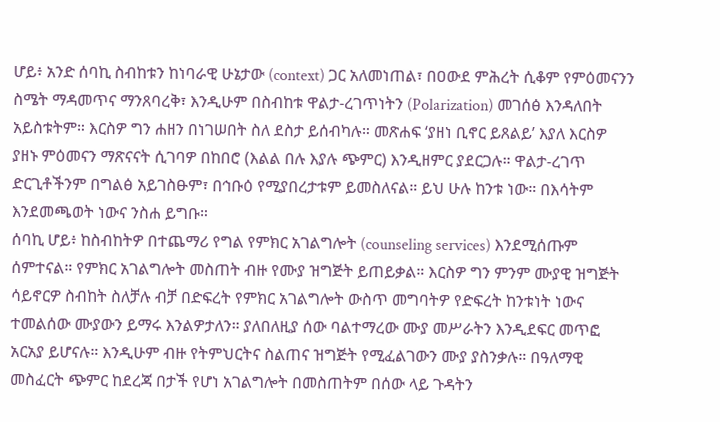ሆይ፥ አንድ ሰባኪ ስብከቱን ከነባራዊ ሁኔታው (context) ጋር አለመነጠል፣ በዐውደ ምሕረት ሲቆም የምዕመናንን ስሜት ማዳመጥና ማንጸባረቅ፣ እንዲሁም በስብከቱ ዋልታ-ረገጥነትን (Polarization) መገሰፅ እንዳለበት አይስቱትም። እርስዎ ግን ሐዘን በነገሠበት ስለ ደስታ ይሰብካሉ። መጽሐፍ ‘ያዘነ ቢኖር ይጸልይ’ እያለ እርስዎ ያዘኑ ምዕመናን ማጽናናት ሲገባዎ በከበሮ (እልል በሉ እያሉ ጭምር) እንዲዘምር ያደርጋሉ። ዋልታ-ረገጥ ድርጊቶችንም በግልፅ አይገስፁም፣ በኅቡዕ የሚያበረታቱም ይመስለናል። ይህ ሁሉ ከንቱ ነው። በእሳትም እንደመጫወት ነውና ንስሐ ይግቡ።
ሰባኪ ሆይ፥ ከስብከትዎ በተጨማሪ የግል የምክር አገልግሎት (counseling services) እንደሚሰጡም ሰምተናል። የምክር አገልግሎት መስጠት ብዙ የሙያ ዝግጅት ይጠይቃል። እርስዎ ግን ምንም ሙያዊ ዝግጅት ሳይኖርዎ ስብከት ስለቻሉ ብቻ በድፍረት የምክር አገልግሎት ውስጥ መግባትዎ የድፍረት ከንቱነት ነውና ተመልሰው ሙያውን ይማሩ እንልዎታለን። ያለበለዚያ ሰው ባልተማረው ሙያ መሥራትን እንዲደፍር መጥፎ አርአያ ይሆናሉ። እንዲሁም ብዙ የትምህርትና ስልጠና ዝግጅት የሚፈልገውን ሙያ ያስንቃሉ። በዓለማዊ መስፈርት ጭምር ከደረጃ በታች የሆነ አገልግሎት በመስጠትም በሰው ላይ ጉዳትን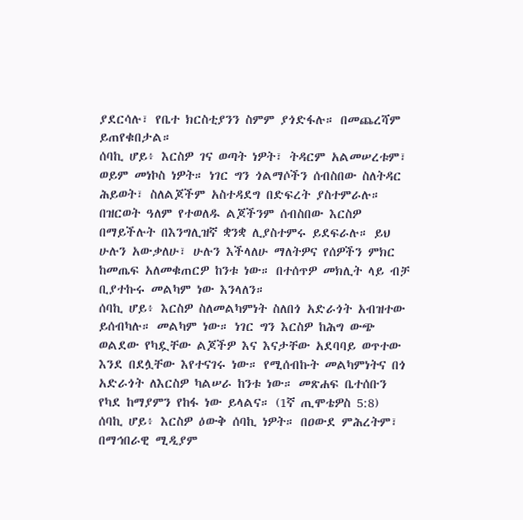ያደርሳሉ፣ የቤተ ክርስቲያንን ስምም ያጎድፋሉ። በመጨረሻም ይጠየቁበታል።
ሰባኪ ሆይ፥ እርስዎ ገና ወጣት ነዎት፣ ትዳርም አልመሠረቱም፣ ወይም መነኮስ ነዎት። ነገር ግን ጎልማሶችን ሰብስበው ስለትዳር ሕይወት፣ ስለልጆችም አስተዳደግ በድፍረት ያስተምራሉ። በዝርወት ዓለም የተወለዱ ልጆችንም ሰብስበው እርስዎ በማይችሉት በእንግሊዝኛ ቋንቋ ሊያስተምሩ ይደፍራሉ። ይህ ሁሉን አውቃለሁ፣ ሁሉን እችላለሁ ማለትዎና የሰዎችን ምክር ከመጤፍ አለመቁጠርዎ ከንቱ ነው። በተሰጥዎ መክሊት ላይ ብቻ ቢያተኩሩ መልካም ነው እንላለን።
ሰባኪ ሆይ፥ እርስዎ ስለመልካምነት ስለበጎ አድራጎት አብዝተው ይሰብካሉ። መልካም ነው። ነገር ግን እርስዎ ከሕግ ውጭ ወልደው የካዷቸው ልጆችዎ እና እናታቸው አደባባይ ወጥተው እንደ በደሏቸው እየተናገሩ ነው። የሚሰብኩት መልካምነትና በጎ አድራጎት ለእርስዎ ካልሠራ ከንቱ ነው። መጽሐፍ ቤተሰቡን የካደ ከማያምን የከፋ ነው ይላልና። (1ኛ ጢሞቴዎስ 5:8)
ሰባኪ ሆይ፥ እርስዎ ዕውቅ ሰባኪ ነዎት። በዐውደ ምሕረትም፣ በማኅበራዊ ሚዲያም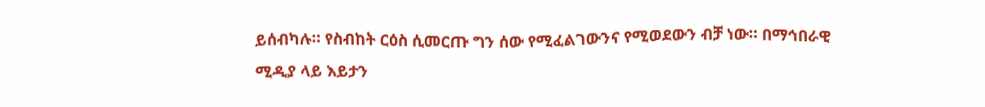ይሰብካሉ። የስብከት ርዕስ ሲመርጡ ግን ሰው የሚፈልገውንና የሚወደውን ብቻ ነው። በማኅበራዊ ሚዲያ ላይ እይታን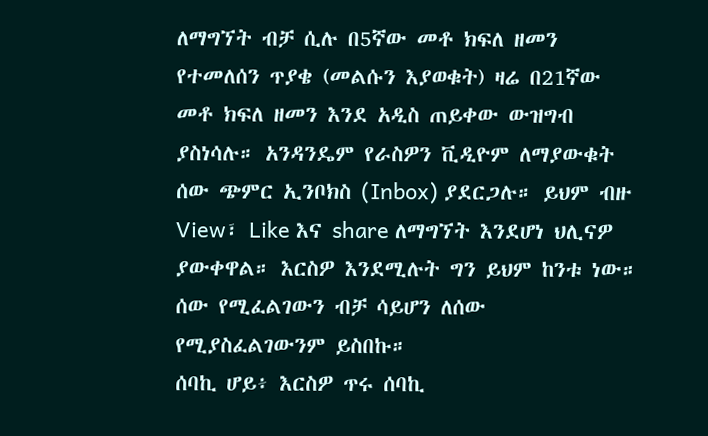ለማግኘት ብቻ ሲሉ በ5ኛው መቶ ክፍለ ዘመን የተመለሰን ጥያቄ (መልሱን እያወቁት) ዛሬ በ21ኛው መቶ ክፍለ ዘመን እንደ አዲስ ጠይቀው ውዝግብ ያስነሳሉ። አንዳንዴም የራስዎን ቪዲዮም ለማያውቁት ሰው ጭምር ኢንቦክስ (Inbox) ያደርጋሉ። ይህም ብዙ View፣ Like እና share ለማግኘት እንደሆነ ህሊናዎ ያውቀዋል። እርስዎ እንደሚሉት ግን ይህም ከንቱ ነው። ሰው የሚፈልገውን ብቻ ሳይሆን ለሰው የሚያስፈልገውንም ይስበኩ።
ሰባኪ ሆይ፥ እርስዎ ጥሩ ሰባኪ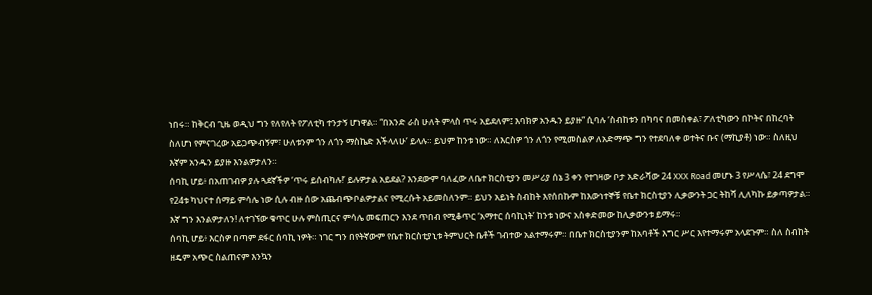ነበሩ። ከቅርብ ጊዜ ወዲህ ግን የለየለት የፖለቲካ ተንታኝ ሆነዋል። “በአንድ ራስ ሁለት ምላስ ጥሩ አይደለም፤ እባክዎ አንዱን ይያዙ” ሲባሉ ‘ስብከቱን በካባና በመስቀል፣ ፖለቲካውን በኮትና በከረባት ስለሆነ የምናገረው አይጋጭብኝም፣ ሁለቱንም ጎን ለጎን ማስኬድ እችላለሁ’ ይላሉ። ይህም ከንቱ ነው። ለእርስዎ ጎን ለጎን የሚመስልዎ ለአድማጭ ግን የተደባለቀ ወተትና ቡና (ማኪያቶ) ነው። ስለዚህ እኛም አንዱን ይያዙ እንልዎታለን።
ሰባኪ ሆይ፥ በአጠገብዎ ያሉ ጓደኛችዎ ‘ጥሩ ይሰብካሉ!’ ይሉዎታል አይደል? እንደውም ባለፈው ለቤተ ክርስቲያን መሥሪያ ሰኔ 3 ቀን የተገዛው ቦታ አድራሻው 24 XXX Road መሆኑ 3 የሥላሴ፣ 24 ደግሞ የ24ቱ ካህናተ ሰማይ ምሳሌ ነው ሲሉ ብዙ ሰው አጨብጭቦልዎታልና የሚረሱት አይመስለንም። ይህን አይነት ስብከት እየሰበኩም ከእውነተኞቹ የቤተ ክርስቲያን ሊቃውንት ጋር ትከሻ ሊለካኩ ይቃጣዎታል። እኛ ግን እንልዎታለን! ለተገኘው ቁጥር ሁሉ ምስጢርና ምሳሌ መፍጠርን እንደ ጥበብ የሚቆጥር ‘አማተር ሰባኪነት’ ከንቱ ነውና አስቀድመው ከሊቃውንቱ ይማሩ።
ሰባኪ ሆይ፥ እርስዎ በጣም ደፋር ሰባኪ ነዎት። ነገር ግን በየትኛውም የቤተ ክርስቲያኒቱ ትምህርት ቤቶች ገብተው አልተማሩም። በቤተ ክርስቲያንም ከአባቶች እግር ሥር እየተማሩም አላደጉም። ስለ ስብከት ዘዴም አጭር ስልጠናም እንኳን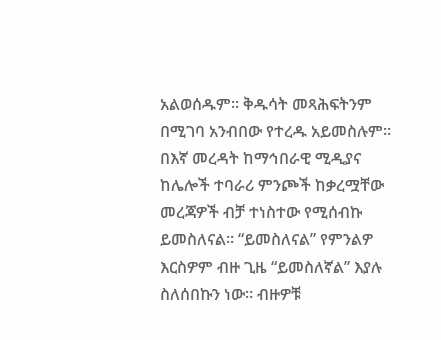አልወሰዱም። ቅዱሳት መጻሕፍትንም በሚገባ አንብበው የተረዱ አይመስሉም። በእኛ መረዳት ከማኅበራዊ ሚዲያና ከሌሎች ተባራሪ ምንጮች ከቃረሟቸው መረጃዎች ብቻ ተነስተው የሚሰብኩ ይመስለናል። “ይመስለናል” የምንልዎ እርስዎም ብዙ ጊዜ “ይመስለኛል” እያሉ ስለሰበኩን ነው። ብዙዎቹ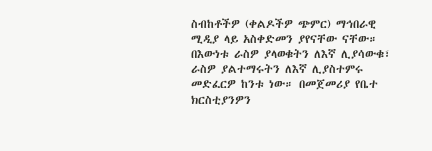ስብከቶችዎ (ቀልዶችዎ ጭምር) ማኅበራዊ ሚዲያ ላይ አስቀድመን ያየናቸው ናቸው። በእውነቱ ራስዎ ያላወቁትን ለእኛ ሊያሳውቁ፣ ራስዎ ያልተማሩትን ለእኛ ሊያስተምሩ መድፈርዎ ከንቱ ነው። በመጀመሪያ የቤተ ክርስቲያንዎን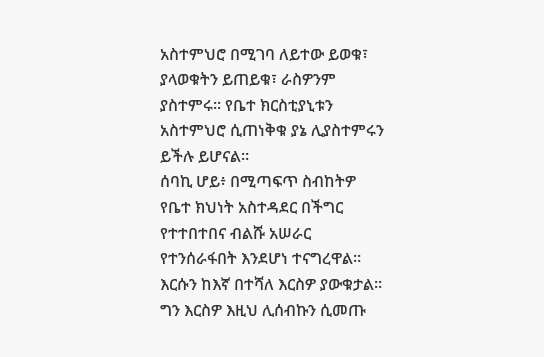አስተምህሮ በሚገባ ለይተው ይወቁ፣ ያላወቁትን ይጠይቁ፣ ራስዎንም ያስተምሩ። የቤተ ክርስቲያኒቱን አስተምህሮ ሲጠነቅቁ ያኔ ሊያስተምሩን ይችሉ ይሆናል።
ሰባኪ ሆይ፥ በሚጣፍጥ ስብከትዎ የቤተ ክህነት አስተዳደር በችግር የተተበተበና ብልሹ አሠራር የተንሰራፋበት እንደሆነ ተናግረዋል። እርሱን ከእኛ በተሻለ እርስዎ ያውቁታል። ግን እርስዎ እዚህ ሊሰብኩን ሲመጡ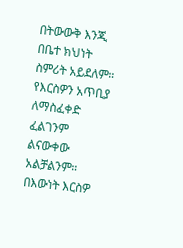በትውውቅ እንጂ በቤተ ክህነት ስምሪት አይደለም። የእርስዎን አጥቢያ ለማስፈቀድ ፈልገንም ልናውቀው አልቻልንም። በእውነት እርስዎ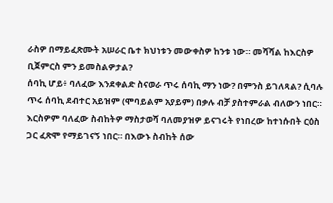ራስዎ በማይፈጽሙት አሠራር ቤተ ክህነቱን መውቀስዎ ከንቱ ነው። መሻሻል ከእርስዎ ቢጀምርስ ምን ይመስልዎታል?
ሰባኪ ሆይ፥ ባለፈው እንደቀልድ ስናወራ ጥሩ ሰባኪ ማን ነው? በምንስ ይገለጻል? ሲባሉ ጥሩ ሰባኪ ደብተር አይዝም (ሞባይልም አያይም) በቃሉ ብቻ ያስተምራል ብለውን ነበር። እርስዎም ባለፈው ስብከትዎ ማስታወሻ ባለመያዝዎ ይናገሩት የነበረው ከተነሱበት ርዕስ ጋር ፈጽሞ የማይገናኝ ነበር። በእውኑ ስብከት ሰው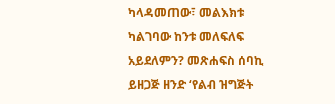ካላዳመጠው፣ መልእክቱ ካልገባው ከንቱ መለፍለፍ አይደለምን? መጽሐፍስ ሰባኪ ይዘጋጅ ዘንድ ‘የልብ ዝግጅት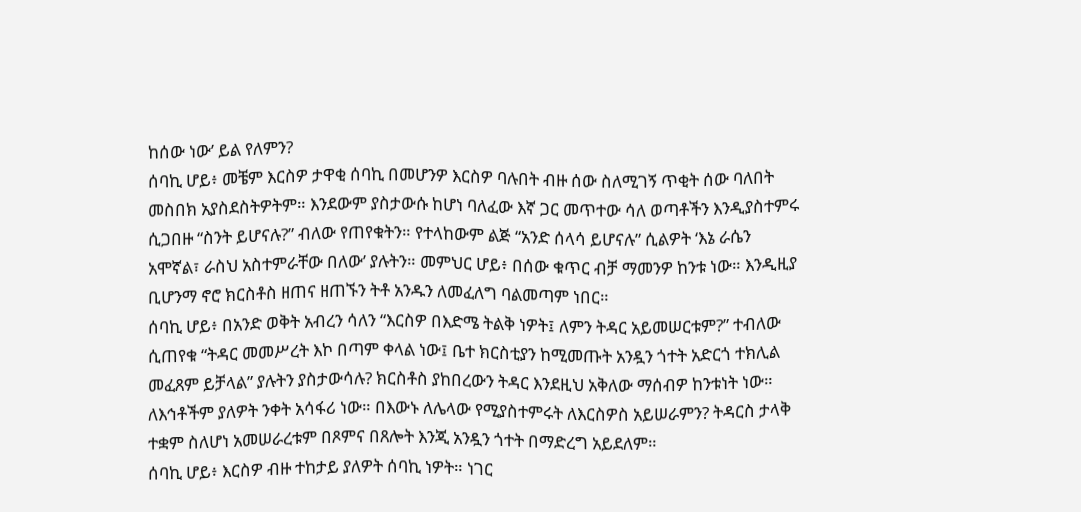ከሰው ነው’ ይል የለምን?
ሰባኪ ሆይ፥ መቼም እርስዎ ታዋቂ ሰባኪ በመሆንዎ እርስዎ ባሉበት ብዙ ሰው ስለሚገኝ ጥቂት ሰው ባለበት መስበክ አያስደስትዎትም። እንደውም ያስታውሱ ከሆነ ባለፈው እኛ ጋር መጥተው ሳለ ወጣቶችን እንዲያስተምሩ ሲጋበዙ “ስንት ይሆናሉ?” ብለው የጠየቁትን። የተላከውም ልጅ “አንድ ሰላሳ ይሆናሉ” ሲልዎት ‘እኔ ራሴን አሞኛል፣ ራስህ አስተምራቸው በለው’ ያሉትን። መምህር ሆይ፥ በሰው ቁጥር ብቻ ማመንዎ ከንቱ ነው። እንዲዚያ ቢሆንማ ኖሮ ክርስቶስ ዘጠና ዘጠኙን ትቶ አንዱን ለመፈለግ ባልመጣም ነበር።
ሰባኪ ሆይ፥ በአንድ ወቅት አብረን ሳለን “እርስዎ በእድሜ ትልቅ ነዎት፤ ለምን ትዳር አይመሠርቱም?” ተብለው ሲጠየቁ “ትዳር መመሥረት እኮ በጣም ቀላል ነው፤ ቤተ ክርስቲያን ከሚመጡት አንዷን ጎተት አድርጎ ተክሊል መፈጸም ይቻላል” ያሉትን ያስታውሳሉ? ክርስቶስ ያከበረውን ትዳር እንደዚህ አቅለው ማሰብዎ ከንቱነት ነው። ለእኅቶችም ያለዎት ንቀት አሳፋሪ ነው። በእውኑ ለሌላው የሚያስተምሩት ለእርስዎስ አይሠራምን? ትዳርስ ታላቅ ተቋም ስለሆነ አመሠራረቱም በጾምና በጸሎት እንጂ አንዷን ጎተት በማድረግ አይደለም።
ሰባኪ ሆይ፥ እርስዎ ብዙ ተከታይ ያለዎት ሰባኪ ነዎት። ነገር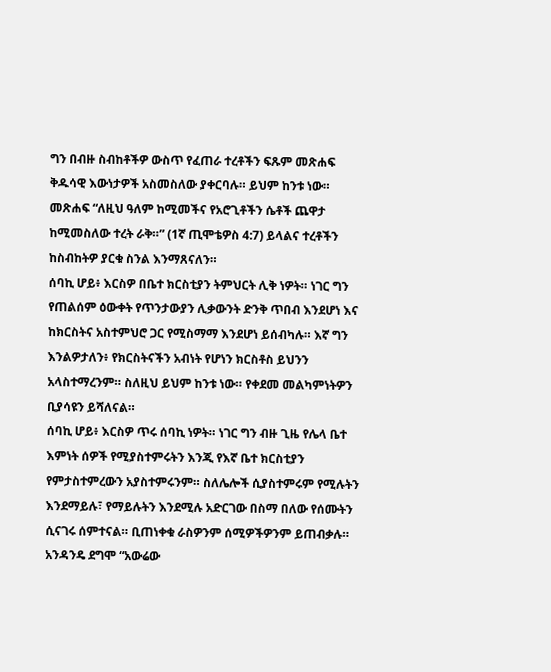ግን በብዙ ስብከቶችዎ ውስጥ የፈጠራ ተረቶችን ፍጹም መጽሐፍ ቅዱሳዊ እውነታዎች አስመስለው ያቀርባሉ። ይህም ከንቱ ነው። መጽሐፍ “ለዚህ ዓለም ከሚመችና የአሮጊቶችን ሴቶች ጨዋታ ከሚመስለው ተረት ራቅ።” (1ኛ ጢሞቴዎስ 4:7) ይላልና ተረቶችን ከስብከትዎ ያርቁ ስንል እንማጸናለን።
ሰባኪ ሆይ፥ እርስዎ በቤተ ክርስቲያን ትምህርት ሊቅ ነዎት። ነገር ግን የጠልሰም ዕውቀት የጥንታውያን ሊቃውንት ድንቅ ጥበብ እንደሆነ እና ከክርስትና አስተምህሮ ጋር የሚስማማ እንደሆነ ይሰብካሉ። እኛ ግን እንልዎታለን፥ የክርስትናችን አብነት የሆነን ክርስቶስ ይህንን አላስተማረንም። ስለዚህ ይህም ከንቱ ነው። የቀደመ መልካምነትዎን ቢያሳዩን ይሻለናል።
ሰባኪ ሆይ፥ እርስዎ ጥሩ ሰባኪ ነዎት። ነገር ግን ብዙ ጊዜ የሌላ ቤተ እምነት ሰዎች የሚያስተምሩትን እንጂ የእኛ ቤተ ክርስቲያን የምታስተምረውን አያስተምሩንም። ስለሌሎች ሲያስተምሩም የሚሉትን እንደማይሉ፣ የማይሉትን እንደሚሉ አድርገው በስማ በለው የሰሙትን ሲናገሩ ሰምተናል። ቢጠነቀቁ ራስዎንም ሰሚዎችዎንም ይጠብቃሉ። አንዳንዴ ደግሞ “አውሬው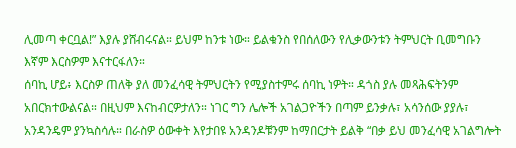ሊመጣ ቀርቧል!” እያሉ ያሸብሩናል። ይህም ከንቱ ነው። ይልቁንስ የበሰለውን የሊቃውንቱን ትምህርት ቢመግቡን እኛም እርስዎም እናተርፋለን።
ሰባኪ ሆይ፥ እርስዎ ጠለቅ ያለ መንፈሳዊ ትምህርትን የሚያስተምሩ ሰባኪ ነዎት። ዳጎስ ያሉ መጻሕፍትንም አበርክተውልናል። በዚህም እናከብርዎታለን። ነገር ግን ሌሎች አገልጋዮችን በጣም ይንቃሉ፣ አሳንሰው ያያሉ፣ አንዳንዴም ያንኳስሳሉ። በራስዎ ዕውቀት እየታበዩ አንዳንዶቹንም ከማበርታት ይልቅ “በቃ ይህ መንፈሳዊ አገልግሎት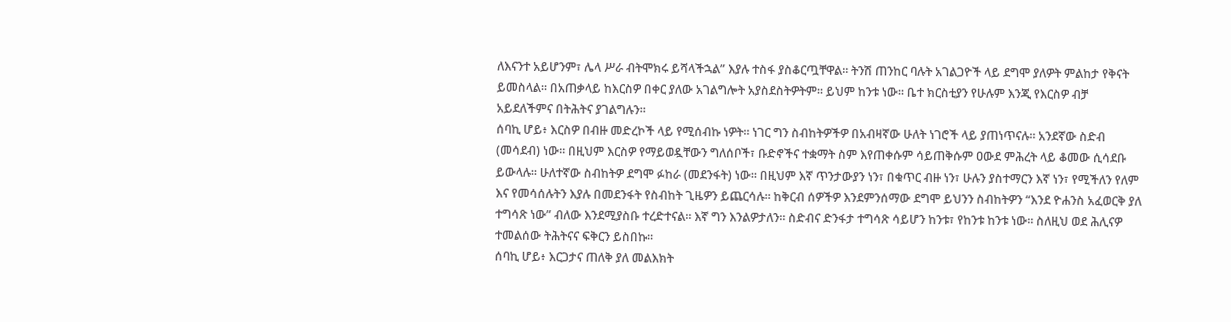ለእናንተ አይሆንም፣ ሌላ ሥራ ብትሞክሩ ይሻላችኋል” እያሉ ተስፋ ያስቆርጧቸዋል። ትንሽ ጠንከር ባሉት አገልጋዮች ላይ ደግሞ ያለዎት ምልከታ የቅናት ይመስላል። በአጠቃላይ ከእርስዎ በቀር ያለው አገልግሎት አያስደስትዎትም። ይህም ከንቱ ነው። ቤተ ክርስቲያን የሁሉም እንጂ የእርስዎ ብቻ አይደለችምና በትሕትና ያገልግሉን።
ሰባኪ ሆይ፥ እርስዎ በብዙ መድረኮች ላይ የሚሰብኩ ነዎት። ነገር ግን ስብከትዎችዎ በአብዛኛው ሁለት ነገሮች ላይ ያጠነጥናሉ። አንደኛው ስድብ (መሳደብ) ነው። በዚህም እርስዎ የማይወዷቸውን ግለሰቦች፣ ቡድኖችና ተቋማት ስም እየጠቀሱም ሳይጠቅሱም ዐውደ ምሕረት ላይ ቆመው ሲሳደቡ ይውላሉ። ሁለተኛው ስብከትዎ ደግሞ ፉከራ (መደንፋት) ነው። በዚህም እኛ ጥንታውያን ነን፣ በቁጥር ብዙ ነን፣ ሁሉን ያስተማርን እኛ ነን፣ የሚችለን የለም እና የመሳሰሉትን እያሉ በመደንፋት የስብከት ጊዜዎን ይጨርሳሉ። ከቅርብ ሰዎችዎ እንደምንሰማው ደግሞ ይህንን ስብከትዎን “እንደ ዮሐንስ አፈወርቅ ያለ ተግሳጽ ነው” ብለው እንደሚያስቡ ተረድተናል። እኛ ግን እንልዎታለን። ስድብና ድንፋታ ተግሳጽ ሳይሆን ከንቱ፣ የከንቱ ከንቱ ነው። ስለዚህ ወደ ሕሊናዎ ተመልሰው ትሕትናና ፍቅርን ይስበኩ።
ሰባኪ ሆይ፥ እርጋታና ጠለቅ ያለ መልእክት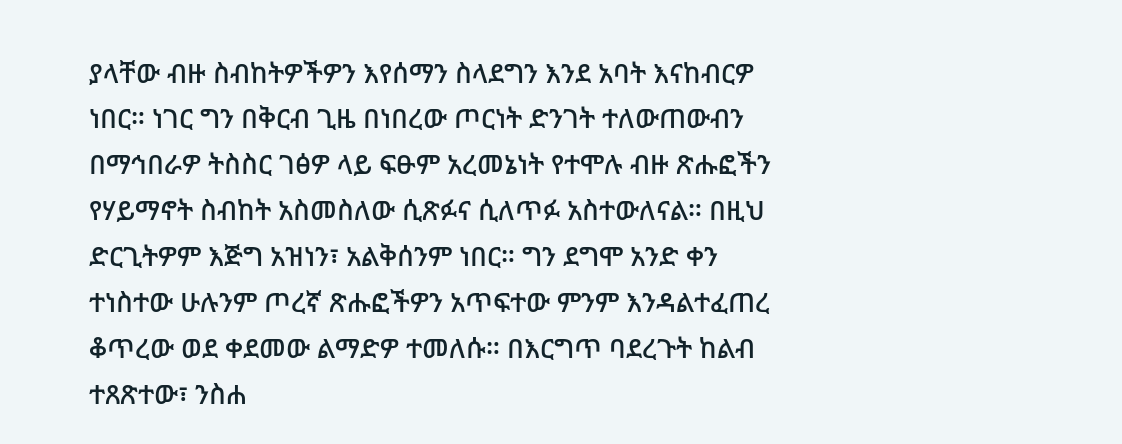ያላቸው ብዙ ስብከትዎችዎን እየሰማን ስላደግን እንደ አባት እናከብርዎ ነበር። ነገር ግን በቅርብ ጊዜ በነበረው ጦርነት ድንገት ተለውጠውብን በማኅበራዎ ትስስር ገፅዎ ላይ ፍፁም አረመኔነት የተሞሉ ብዙ ጽሑፎችን የሃይማኖት ስብከት አስመስለው ሲጽፉና ሲለጥፉ አስተውለናል። በዚህ ድርጊትዎም እጅግ አዝነን፣ አልቅሰንም ነበር። ግን ደግሞ አንድ ቀን ተነስተው ሁሉንም ጦረኛ ጽሑፎችዎን አጥፍተው ምንም እንዳልተፈጠረ ቆጥረው ወደ ቀደመው ልማድዎ ተመለሱ። በእርግጥ ባደረጉት ከልብ ተጸጽተው፣ ንስሐ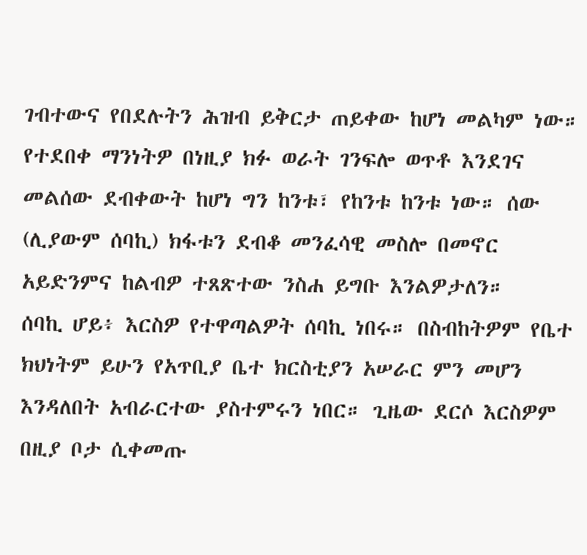ገብተውና የበደሉትን ሕዝብ ይቅርታ ጠይቀው ከሆነ መልካም ነው። የተደበቀ ማንነትዎ በነዚያ ክፉ ወራት ገንፍሎ ወጥቶ እንደገና መልሰው ደብቀውት ከሆነ ግን ከንቱ፣ የከንቱ ከንቱ ነው። ሰው (ሊያውም ሰባኪ) ክፋቱን ደብቆ መንፈሳዊ መስሎ በመኖር አይድንምና ከልብዎ ተጸጽተው ንስሐ ይግቡ እንልዎታለን።
ሰባኪ ሆይ፥ እርስዎ የተዋጣልዎት ሰባኪ ነበሩ። በስብከትዎም የቤተ ክህነትም ይሁን የአጥቢያ ቤተ ክርስቲያን አሠራር ምን መሆን እንዳለበት አብራርተው ያስተምሩን ነበር። ጊዜው ደርሶ እርስዎም በዚያ ቦታ ሲቀመጡ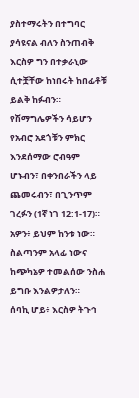ያስተማሩትን በተግባር ያሳዩናል ብለን ስንጠብቅ እርስዎ ግን በተቃራኒው ሲተቿቸው ከነበሩት ከበፊቶቹ ይልቅ ከፉብን። የሽማግሌዎችን ሳይሆን የአብሮ አደጎቹን ምክር እንደሰማው ሮብዓም ሆኑብን፣ በቀንበራችን ላይ ጨመሩብን፣ በጊንጥም ገረፉን (1ኛ ነገ 12:1-17)። አዎን፥ ይህም ከንቱ ነው። ስልጣንም አላፊ ነውና ከጭካኔዎ ተመልሰው ንስሐ ይግቡ እንልዎታለን።
ሰባኪ ሆይ፥ እርስዎ ትጉኅ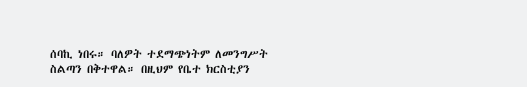ሰባኪ ነበሩ። ባለዎት ተደማጭነትም ለመንግሥት ስልጣን በቅተዋል። በዚህም የቤተ ክርስቲያን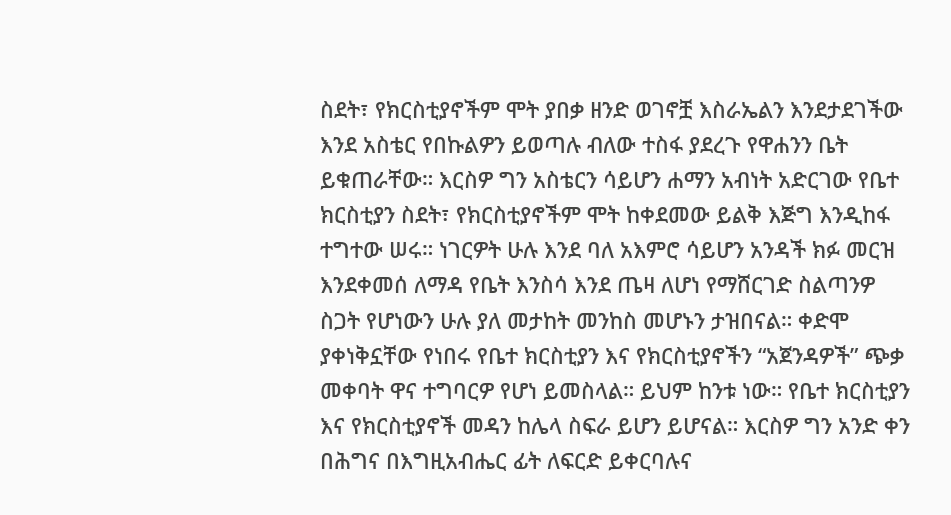ስደት፣ የክርስቲያኖችም ሞት ያበቃ ዘንድ ወገኖቿ እስራኤልን እንደታደገችው እንደ አስቴር የበኩልዎን ይወጣሉ ብለው ተስፋ ያደረጉ የዋሐንን ቤት ይቁጠራቸው። እርስዎ ግን አስቴርን ሳይሆን ሐማን አብነት አድርገው የቤተ ክርስቲያን ስደት፣ የክርስቲያኖችም ሞት ከቀደመው ይልቅ እጅግ እንዲከፋ ተግተው ሠሩ። ነገርዎት ሁሉ እንደ ባለ አእምሮ ሳይሆን አንዳች ክፉ መርዝ እንደቀመሰ ለማዳ የቤት እንስሳ እንደ ጤዛ ለሆነ የማሸርገድ ስልጣንዎ ስጋት የሆነውን ሁሉ ያለ መታከት መንከስ መሆኑን ታዝበናል። ቀድሞ ያቀነቅኗቸው የነበሩ የቤተ ክርስቲያን እና የክርስቲያኖችን “አጀንዳዎች” ጭቃ መቀባት ዋና ተግባርዎ የሆነ ይመስላል። ይህም ከንቱ ነው። የቤተ ክርስቲያን እና የክርስቲያኖች መዳን ከሌላ ስፍራ ይሆን ይሆናል። እርስዎ ግን አንድ ቀን በሕግና በእግዚአብሔር ፊት ለፍርድ ይቀርባሉና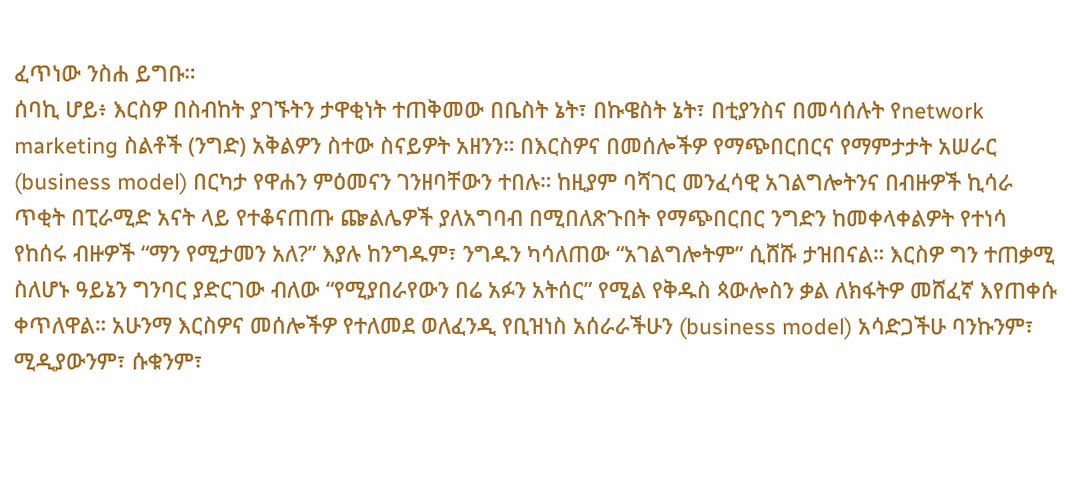ፈጥነው ንስሐ ይግቡ።
ሰባኪ ሆይ፥ እርስዎ በስብከት ያገኙትን ታዋቂነት ተጠቅመው በቤስት ኔት፣ በኩዌስት ኔት፣ በቲያንስና በመሳሰሉት የnetwork marketing ስልቶች (ንግድ) አቅልዎን ስተው ስናይዎት አዘንን። በእርስዎና በመሰሎችዎ የማጭበርበርና የማምታታት አሠራር (business model) በርካታ የዋሐን ምዕመናን ገንዘባቸውን ተበሉ። ከዚያም ባሻገር መንፈሳዊ አገልግሎትንና በብዙዎች ኪሳራ ጥቂት በፒራሚድ አናት ላይ የተቆናጠጡ ጬልሌዎች ያለአግባብ በሚበለጽጉበት የማጭበርበር ንግድን ከመቀላቀልዎት የተነሳ የከሰሩ ብዙዎች “ማን የሚታመን አለ?” እያሉ ከንግዱም፣ ንግዱን ካሳለጠው “አገልግሎትም” ሲሸሹ ታዝበናል። እርስዎ ግን ተጠቃሚ ስለሆኑ ዓይኔን ግንባር ያድርገው ብለው “የሚያበራየውን በሬ አፉን አትሰር” የሚል የቅዱስ ጳውሎስን ቃል ለክፋትዎ መሸፈኛ እየጠቀሱ ቀጥለዋል። አሁንማ እርስዎና መሰሎችዎ የተለመደ ወለፈንዲ የቢዝነስ አሰራራችሁን (business model) አሳድጋችሁ ባንኩንም፣ ሚዲያውንም፣ ሱቁንም፣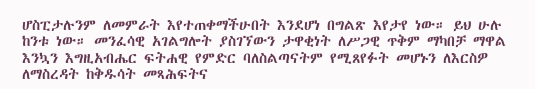ሆስፒታሉንም ለመምራት እየተጠቀማችሁበት እንደሆነ በግልጽ እየታየ ነው። ይህ ሁሉ ከንቱ ነው። መንፈሳዊ አገልግሎት ያስገኘውን ታዋቂነት ለሥጋዊ ጥቅም ማካበቻ ማዋል እንኳን እግዚአብሔር ፍትሐዊ የምድር ባለስልጣናትም የሚጸየፉት መሆኑን ለእርስዎ ለማስረዳት ከቅዱሳት መጻሕፍትና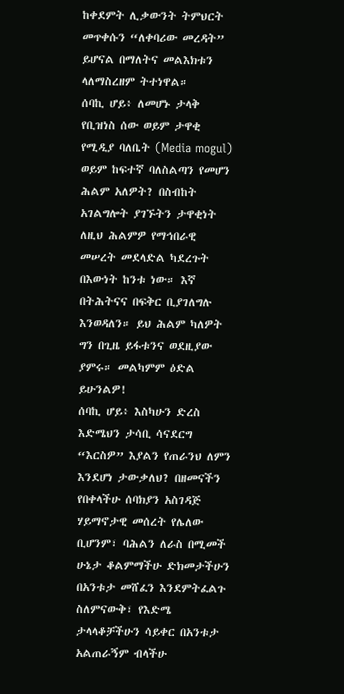ከቀደምት ሊቃውንት ትምህርት መጥቀሱን “ለቀባሪው መረዳት” ይሆናል በማለትና መልእክቱን ላለማስረዘም ትተነዋል።
ሰባኪ ሆይ፥ ለመሆኑ ታላቅ የቢዝነስ ሰው ወይም ታዋቂ የሚዲያ ባለቤት (Media mogul) ወይም ከፍተኛ ባለስልጣን የመሆን ሕልም አለዎት? በስብከት አገልግሎት ያገኙትን ታዋቂነት ለዚህ ሕልምዎ የማኅበራዊ መሠረት መደላድል ካደረጉት በእውነት ከንቱ ነው። እኛ በትሕትናና በፍቅር ቢያገለግሉ እንወዳለን። ይህ ሕልም ካለዎት ግን በጊዜ ይፋቱንና ወደዚያው ያምሩ። መልካምም ዕድል ይሁንልዎ!
ሰባኪ ሆይ፥ እስካሁን ድረስ እድሜህን ታሳቢ ሳናደርግ “እርስዎ” እያልን የጠራንህ ለምን እንደሆነ ታውቃለህ? በዘመናችን የበቀላችሁ ሰባክያን አስገዳጅ ሃይማኖታዊ መሰረት የሌለው ቢሆንም፣ ባሕልን ለራስ በሚመች ሁኔታ ቆልምማችሁ ድክመታችሁን በአንቱታ መሸፈን እንደምትፈልጉ ስለምናውቅ፣ የእድሜ ታላላቆቻችሁን ሳይቀር በአንቱታ አልጠራኝም ብላችሁ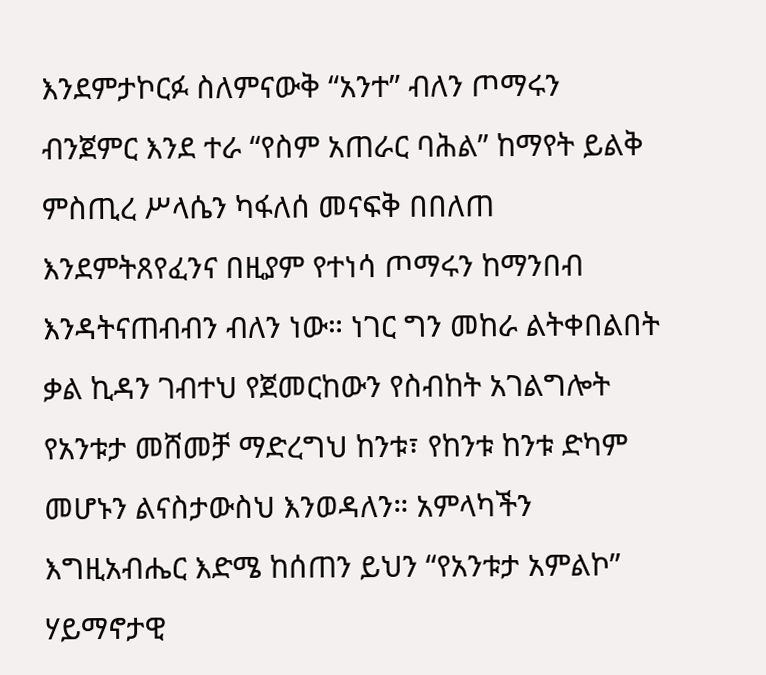እንደምታኮርፉ ስለምናውቅ “አንተ” ብለን ጦማሩን ብንጀምር እንደ ተራ “የስም አጠራር ባሕል” ከማየት ይልቅ ምስጢረ ሥላሴን ካፋለሰ መናፍቅ በበለጠ እንደምትጸየፈንና በዚያም የተነሳ ጦማሩን ከማንበብ እንዳትናጠብብን ብለን ነው። ነገር ግን መከራ ልትቀበልበት ቃል ኪዳን ገብተህ የጀመርከውን የስብከት አገልግሎት የአንቱታ መሸመቻ ማድረግህ ከንቱ፣ የከንቱ ከንቱ ድካም መሆኑን ልናስታውስህ እንወዳለን። አምላካችን እግዚአብሔር እድሜ ከሰጠን ይህን “የአንቱታ አምልኮ” ሃይማኖታዊ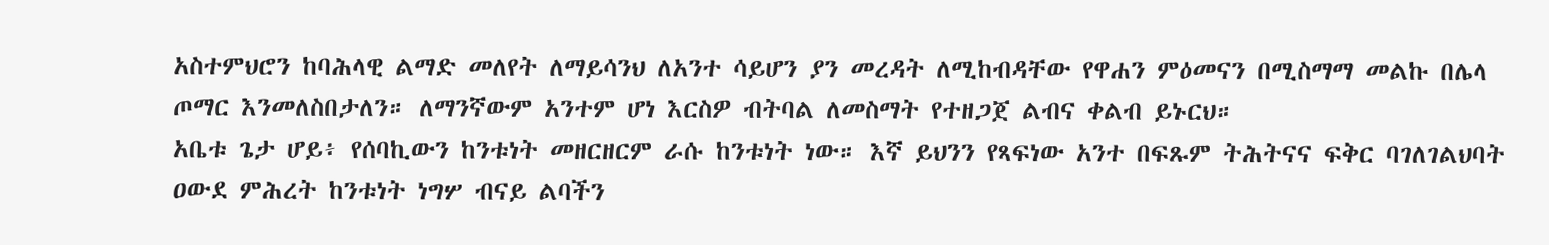አስተምህሮን ከባሕላዊ ልማድ መለየት ለማይሳንህ ለአንተ ሳይሆን ያን መረዳት ለሚከብዳቸው የዋሐን ምዕመናን በሚስማማ መልኩ በሌላ ጦማር እንመለስበታለን። ለማንኛውም አንተም ሆነ እርስዎ ብትባል ለመስማት የተዘጋጀ ልብና ቀልብ ይኑርህ።
አቤቱ ጌታ ሆይ፥ የሰባኪውን ከንቱነት መዘርዘርም ራሱ ከንቱነት ነው። እኛ ይህንን የጻፍነው አንተ በፍጹም ትሕትናና ፍቅር ባገለገልህባት ዐውደ ምሕረት ከንቱነት ነግሦ ብናይ ልባችን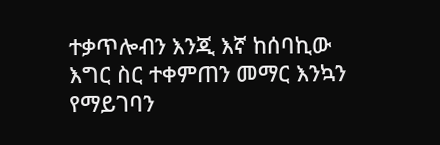ተቃጥሎብን እንጂ እኛ ከሰባኪው እግር ስር ተቀምጠን መማር እንኳን የማይገባን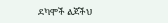ደካሞች ልጆችህ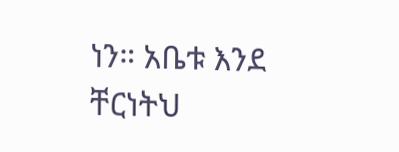ነን። አቤቱ እንደ ቸርነትህ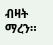ብዛት ማረን።